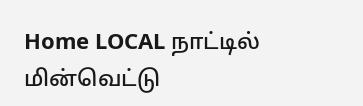Home LOCAL நாட்டில் மின்வெட்டு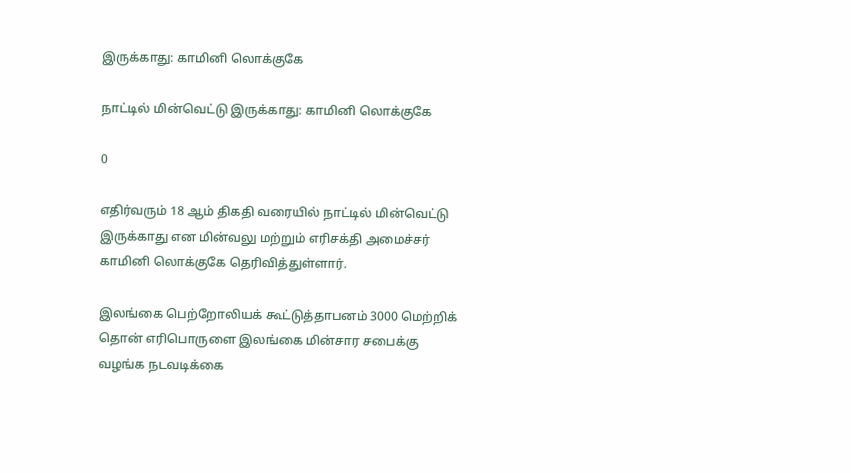இருக்காது: காமினி லொக்குகே

நாட்டில் மின்வெட்டு இருக்காது: காமினி லொக்குகே

0

எதிர்வரும் 18 ஆம் திகதி வரையில் நாட்டில் மின்வெட்டு இருக்காது என மின்வலு மற்றும் எரிசக்தி அமைச்சர் காமினி லொக்குகே தெரிவித்துள்ளார்.

இலங்கை பெற்றோலியக் கூட்டுத்தாபனம் 3000 மெற்றிக் தொன் எரிபொருளை இலங்கை மின்சார சபைக்கு வழங்க நடவடிக்கை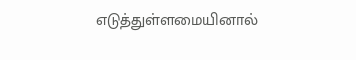எடுத்துள்ளமையினால்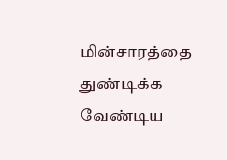மின்சாரத்தை துண்டிக்க வேண்டிய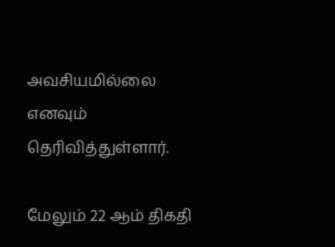அவசியமில்லை எனவும் தெரிவித்துள்ளார்.

மேலும் 22 ஆம் திகதி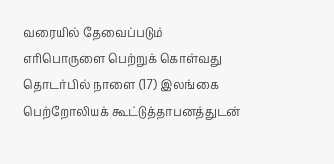வரையில் தேவைப்படும் எரிபொருளை பெற்றுக் கொள்வது தொடர்பில் நாளை (17) இலங்கை பெற்றோலியக் கூட்டுத்தாபனத்துடன்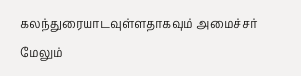கலந்துரையாடவுள்ளதாகவும் அமைச்சர் மேலும்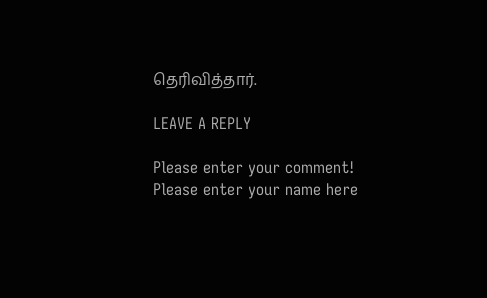தெரிவித்தார்.

LEAVE A REPLY

Please enter your comment!
Please enter your name here